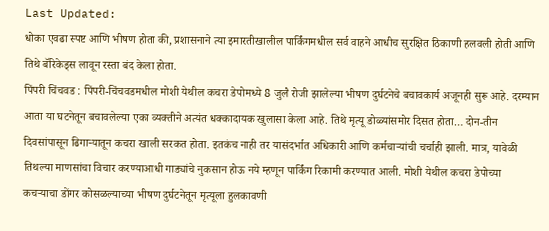Last Updated:
धोका एवढा स्पष्ट आणि भीषण होता की, प्रशासनाने त्या इमारतीखालील पार्किंगमधील सर्व वाहने आधीच सुरक्षित ठिकाणी हलवली होती आणि तिथे बॅरिकेड्स लावून रस्ता बंद केला होता.
पिंपरी चिंचवड : पिंपरी-चिंचवडमधील मोशी येथील कचरा डेपोमध्ये 8 जुलै रोजी झालेल्या भीषण दुर्घटनेचे बचावकार्य अजूनही सुरू आहे. दरम्यान आता या घटनेतून बचावलेल्या एका व्यक्तीने अत्यंत धक्कादायक खुलासा केला आहे. तिथे मृत्यू डोळ्यांसमोर दिसत होता… दोन-तीन दिवसांपासून ढिगाऱ्यातून कचरा खाली सरकत होता. इतकंच नाही तर यासंदर्भात अधिकारी आणि कर्मचाऱ्यांची चर्चाही झाली. मात्र, यावेळी तिथल्या माणसांचा विचार करण्याआधी गाड्यांचे नुकसान होऊ नये म्हणून पार्किंग रिकामी करण्यात आली. मोशी येथील कचरा डेपोच्या कचऱ्याचा डोंगर कोसळल्याच्या भीषण दुर्घटनेतून मृत्यूला हुलकावणी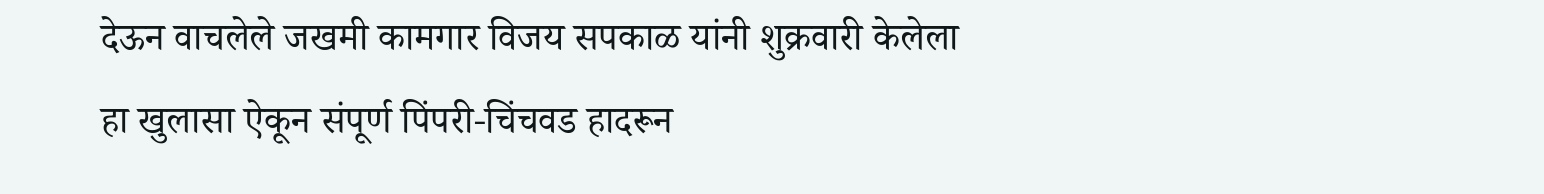देऊन वाचलेले जखमी कामगार विजय सपकाळ यांनी शुक्रवारी केलेला हा खुलासा ऐकून संपूर्ण पिंपरी-चिंचवड हादरून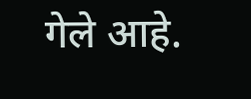गेले आहे.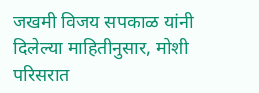जखमी विजय सपकाळ यांनी दिलेल्या माहितीनुसार, मोशी परिसरात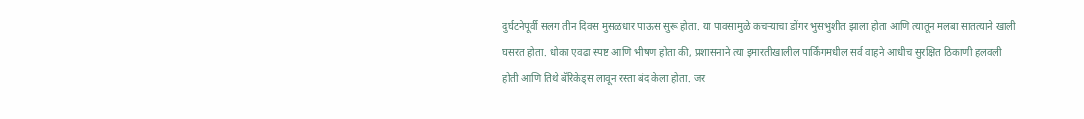दुर्घटनेपूर्वी सलग तीन दिवस मुसळधार पाऊस सुरू होता. या पावसामुळे कचऱ्याचा डोंगर भुसभुशीत झाला होता आणि त्यातून मलबा सातत्याने खाली घसरत होता. धोका एवढा स्पष्ट आणि भीषण होता की, प्रशासनाने त्या इमारतीखालील पार्किंगमधील सर्व वाहने आधीच सुरक्षित ठिकाणी हलवली होती आणि तिथे बॅरिकेड्स लावून रस्ता बंद केला होता. जर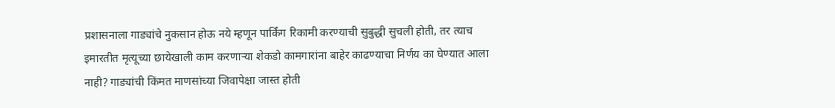प्रशासनाला गाड्यांचे नुकसान होऊ नये म्हणून पार्किंग रिकामी करण्याची सुबुद्धी सुचली होती, तर त्याच इमारतीत मृत्यूच्या छायेखाली काम करणाऱ्या शेकडो कामगारांना बाहेर काढण्याचा निर्णय का घेण्यात आला नाही? गाड्यांची किंमत माणसांच्या जिवापेक्षा जास्त होती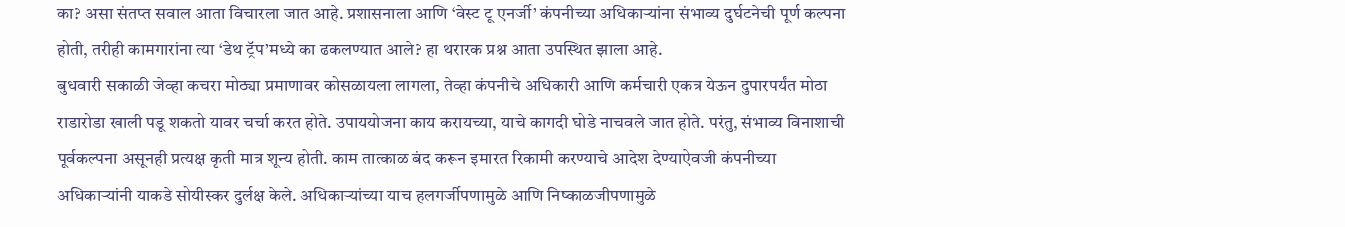का? असा संतप्त सवाल आता विचारला जात आहे. प्रशासनाला आणि ‘वेस्ट टू एनर्जी’ कंपनीच्या अधिकाऱ्यांना संभाव्य दुर्घटनेची पूर्ण कल्पना होती, तरीही कामगारांना त्या ‘डेथ ट्रॅप’मध्ये का ढकलण्यात आले? हा थरारक प्रश्न आता उपस्थित झाला आहे.
बुधवारी सकाळी जेव्हा कचरा मोठ्या प्रमाणावर कोसळायला लागला, तेव्हा कंपनीचे अधिकारी आणि कर्मचारी एकत्र येऊन दुपारपर्यंत मोठा राडारोडा खाली पडू शकतो यावर चर्चा करत होते. उपाययोजना काय करायच्या, याचे कागदी घोडे नाचवले जात होते. परंतु, संभाव्य विनाशाची पूर्वकल्पना असूनही प्रत्यक्ष कृती मात्र शून्य होती. काम तात्काळ बंद करून इमारत रिकामी करण्याचे आदेश देण्याऐवजी कंपनीच्या अधिकाऱ्यांनी याकडे सोयीस्कर दुर्लक्ष केले. अधिकाऱ्यांच्या याच हलगर्जीपणामुळे आणि निष्काळजीपणामुळे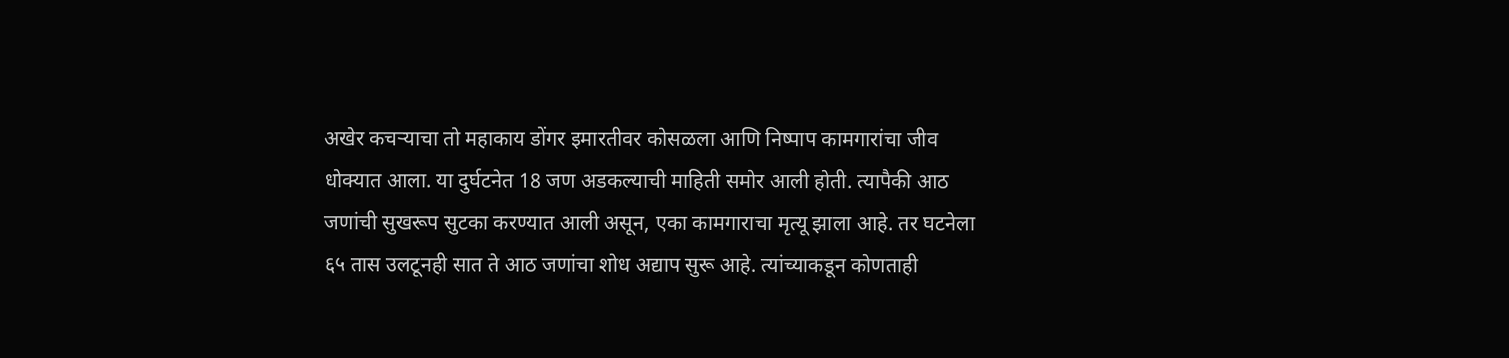अखेर कचऱ्याचा तो महाकाय डोंगर इमारतीवर कोसळला आणि निष्पाप कामगारांचा जीव धोक्यात आला. या दुर्घटनेत 18 जण अडकल्याची माहिती समोर आली होती. त्यापैकी आठ जणांची सुखरूप सुटका करण्यात आली असून, एका कामगाराचा मृत्यू झाला आहे. तर घटनेला ६५ तास उलटूनही सात ते आठ जणांचा शोध अद्याप सुरू आहे. त्यांच्याकडून कोणताही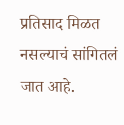प्रतिसाद मिळत नसल्याचं सांगितलं जात आहे.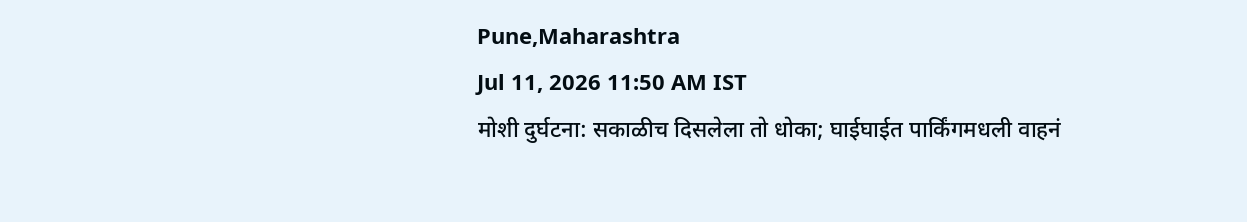Pune,Maharashtra
Jul 11, 2026 11:50 AM IST
मोशी दुर्घटना: सकाळीच दिसलेला तो धोका; घाईघाईत पार्किंगमधली वाहनं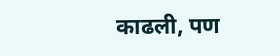काढली, पण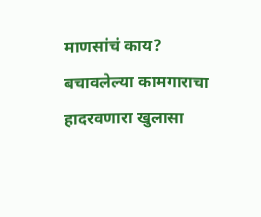माणसांचं काय? बचावलेल्या कामगाराचा हादरवणारा खुलासा